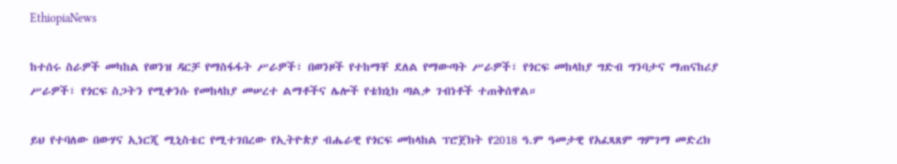EthiopiaNews

ከተሰሩ ስራዎች መካከል የወንዝ ዳርቻ የማስፋፋት ሥራዎች፣ በወንዞች የተከማቸ ደለል የማውጣት ሥራዎች፣ የጎርፍ መከላከያ ግድብ ግንባታና ማጠናከሪያ ሥራዎች፣ የጎርፍ ስጋትን የሚቀንሱ የመከላከያ መሠረተ ልማቶችና ሌሎች የቴክኒክ ጣልቃ ገብነቶች ተጠቅሰዋል።

ይህ የተባለው በውሃና ኢነርጂ ሚኒስቴር የሚተገበረው የኢትዮጵያ ብሔራዊ የጎርፍ መከላከል ፕሮጀክት የ2018 ዓ.ም ዓመታዊ የአፈጻጸም ግምገማ መድረክ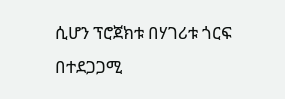ሲሆን ፕሮጀክቱ በሃገሪቱ ጎርፍ በተደጋጋሚ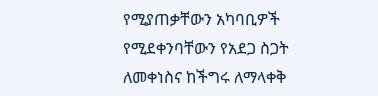የሚያጠቃቸውን አካባቢዎች የሚደቀንባቸውን የአደጋ ስጋት ለመቀነስና ከችግሩ ለማላቀቅ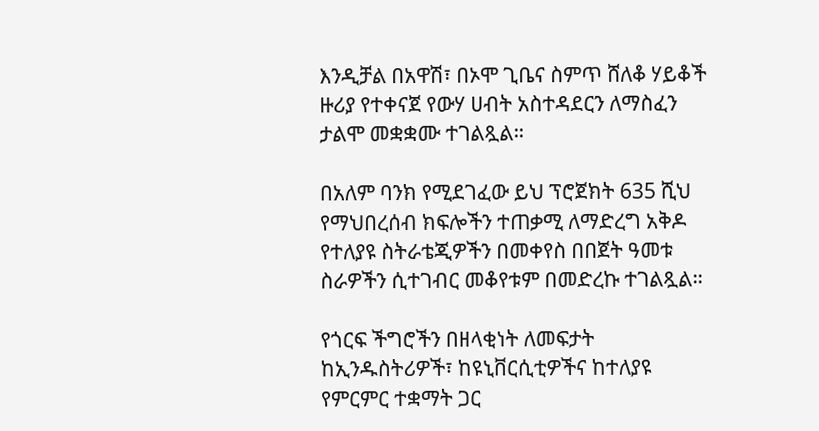እንዲቻል በአዋሽ፣ በኦሞ ጊቤና ስምጥ ሸለቆ ሃይቆች ዙሪያ የተቀናጀ የውሃ ሀብት አስተዳደርን ለማስፈን ታልሞ መቋቋሙ ተገልጿል።

በአለም ባንክ የሚደገፈው ይህ ፕሮጀክት 635 ሺህ የማህበረሰብ ክፍሎችን ተጠቃሚ ለማድረግ አቅዶ የተለያዩ ስትራቴጂዎችን በመቀየስ በበጀት ዓመቱ ስራዎችን ሲተገብር መቆየቱም በመድረኩ ተገልጿል።

የጎርፍ ችግሮችን በዘላቂነት ለመፍታት ከኢንዱስትሪዎች፣ ከዩኒቨርሲቲዎችና ከተለያዩ የምርምር ተቋማት ጋር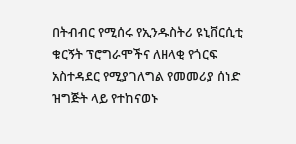በትብብር የሚሰሩ የኢንዱስትሪ ዩኒቨርሲቲ ቁርኝት ፕሮግራሞችና ለዘላቂ የጎርፍ አስተዳደር የሚያገለግል የመመሪያ ሰነድ ዝግጅት ላይ የተከናወኑ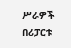ሥራዎች በሪፓርቱ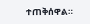ተጠቅሰዋል።